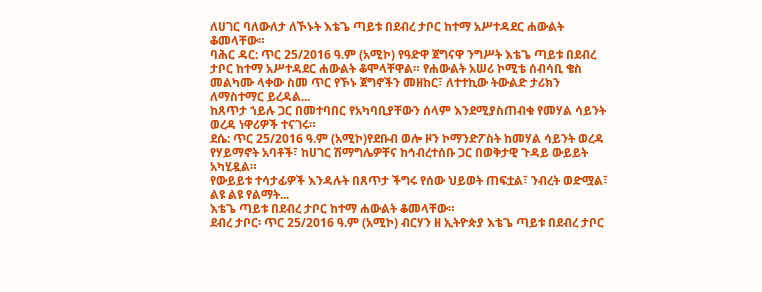ለሀገር ባለውለታ ለኾኑት እቴጌ ጣይቱ በደብረ ታቦር ከተማ አሥተዳደር ሐውልት ቆመላቸው።
ባሕር ዳር: ጥር 25/2016 ዓ.ም (አሚኮ) የዓድዋ ጀግናዋ ንግሥት እቴጌ ጣይቱ በደብረ ታቦር ከተማ አሥተዳደር ሐውልት ቆሞላቸዋል። የሐውልት አሠሪ ኮሚቴ ሰብሳቢ ቄስ መልካሙ ላቀው ስመ ጥር የኾኑ ጀግኖችን መዘከር፣ ለተተኪው ትውልድ ታሪክን ለማስተማር ይረዳል...
ከጸጥታ ኀይሉ ጋር በመተባበር የአካባቢያቸውን ሰላም እንደሚያስጠብቁ የመሃል ሳይንት ወረዳ ነዋሪዎች ተናገሩ።
ደሴ: ጥር 25/2016 ዓ.ም (አሚኮ)የደቡብ ወሎ ዞን ኮማንድፖስት ከመሃል ሳይንት ወረዳ የሃይማኖት አባቶች፣ ከሀገር ሽማግሌዎቸና ከኅብረተሰቡ ጋር በወቅታዊ ጉዳይ ውይይት አካሂዷል።
የውይይቱ ተሳታፊዎች እንዳሉት በጸጥታ ችግሩ የሰው ህይወት ጠፍቷል፣ ንብረት ወድሟል፣ ልዩ ልዩ የልማት...
እቴጌ ጣይቱ በደብረ ታቦር ከተማ ሐውልት ቆመላቸው።
ደብረ ታቦር፡ ጥር 25/2016 ዓ.ም (አሚኮ) ብርሃን ዘ ኢትዮጵያ እቴጌ ጣይቱ በደብረ ታቦር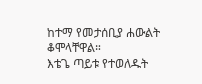ከተማ የመታሰቢያ ሐውልት ቆሞላቸዋል።
እቴጌ ጣይቱ የተወለዱት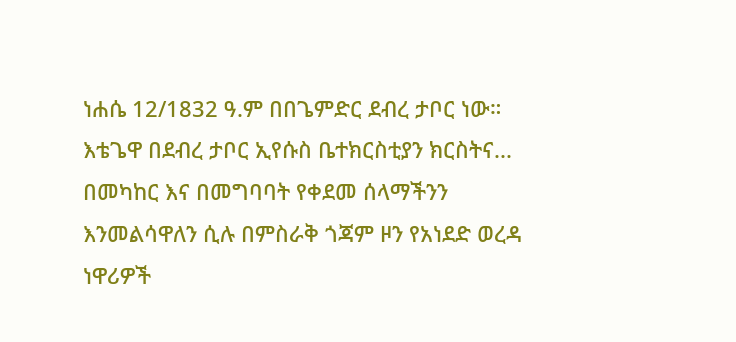ነሐሴ 12/1832 ዓ.ም በበጌምድር ደብረ ታቦር ነው። እቴጌዋ በደብረ ታቦር ኢየሱስ ቤተክርስቲያን ክርስትና...
በመካከር እና በመግባባት የቀደመ ሰላማችንን እንመልሳዋለን ሲሉ በምስራቅ ጎጃም ዞን የአነደድ ወረዳ ነዋሪዎች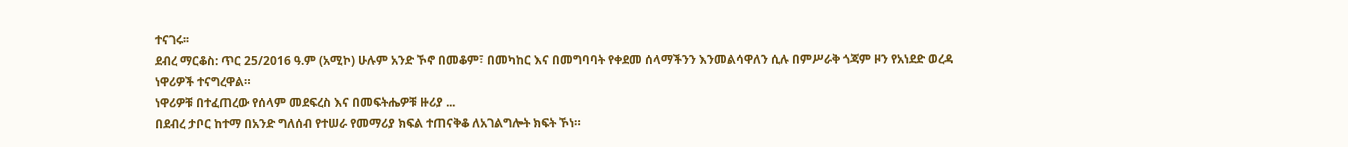ተናገሩ፡፡
ደብረ ማርቆስ: ጥር 25/2016 ዓ.ም (አሚኮ) ሁሉም አንድ ኾኖ በመቆም፣ በመካከር እና በመግባባት የቀደመ ሰላማችንን እንመልሳዋለን ሲሉ በምሥራቅ ጎጃም ዞን የአነደድ ወረዳ ነዋሪዎች ተናግረዋል።
ነዋሪዎቹ በተፈጠረው የሰላም መደፍረስ እና በመፍትሔዎቹ ዙሪያ ...
በደብረ ታቦር ከተማ በአንድ ግለሰብ የተሠራ የመማሪያ ክፍል ተጠናቅቆ ለአገልግሎት ክፍት ኾነ።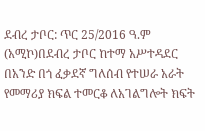ደብረ ታቦር: ጥር 25/2016 ዓ.ም (አሚኮ)በደብረ ታቦር ከተማ አሥተዳደር በአንድ በጎ ፈቃደኛ ግለሰብ የተሠራ አራት የመማሪያ ክፍል ተመርቆ ለአገልግሎት ክፍት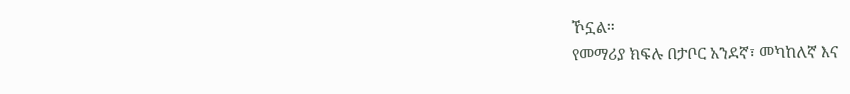ኾኗል።
የመማሪያ ክፍሉ በታቦር አንደኛ፣ መካከለኛ እና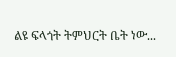ልዩ ፍላጎት ትምህርት ቤት ነው...